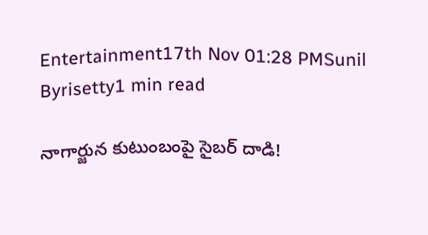Entertainment17th Nov 01:28 PMSunil Byrisetty1 min read

నాగార్జున కుటుంబంపై సైబర్ దాడి!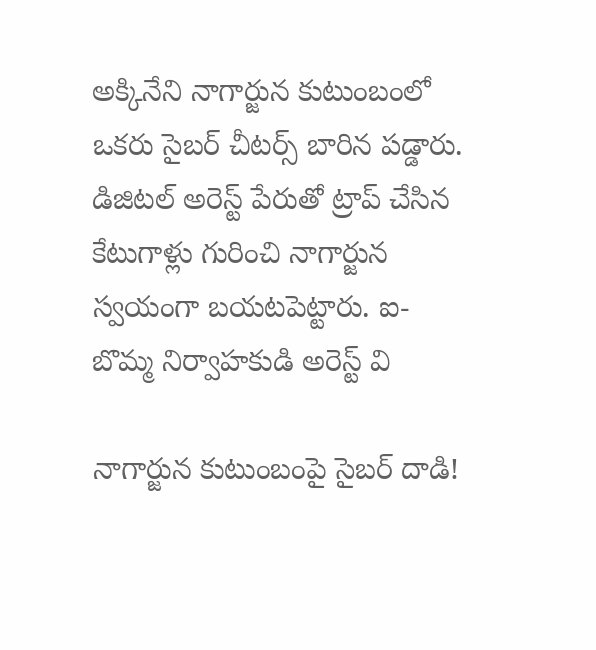అక్కినేని నాగార్జున కుటుంబంలో ఒకరు సైబర్ చీటర్స్ బారిన పడ్డారు. డిజిటల్ అరెస్ట్ పేరుతో ట్రాప్ చేసిన కేటుగాళ్లు గురించి నాగార్జున స్వయంగా బయటపెట్టారు. ఐ-బొమ్మ నిర్వాహకుడి అరెస్ట్ వి

నాగార్జున కుటుంబంపై సైబర్ దాడి!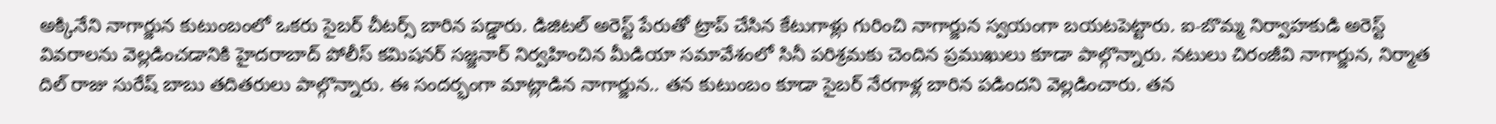అక్కినేని నాగార్జున కుటుంబంలో ఒకరు సైబర్ చీటర్స్ బారిన పడ్డారు. డిజిటల్ అరెస్ట్ పేరుతో ట్రాప్ చేసిన కేటుగాళ్లు గురించి నాగార్జున స్వయంగా బయటపెట్టారు. ఐ-బొమ్మ నిర్వాహకుడి అరెస్ట్ వివరాలను వెల్లడించడానికి హైదరాబాద్ పోలీస్ కమిషనర్ సజ్జనార్ నిర్వహించిన మీడియా సమావేశంలో సినీ పరిశ్రమకు చెందిన ప్రముఖులు కూడా పాల్గొన్నారు. నటులు చిరంజీవి నాగార్జున, నిర్మాత దిల్ రాజు సురేష్ బాబు తదితరులు పాల్గొన్నారు. ఈ సందర్భంగా మాట్లాడిన నాగార్జున.. తన కుటుంబం కూడా సైబర్ నేరగాళ్ల బారిన పడిందని వెల్లడించారు. తన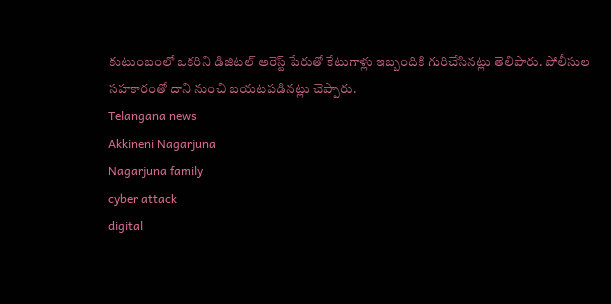కుటుంబంలో ఒకరిని డిజిటల్ అరెస్ట్ పేరుతో కేటుగాళ్లు ఇబ్బందికి గురిచేసినట్లు తెలిపారు. పోలీసుల సహకారంతో దాని నుంచి బయటపడినట్లు చెప్పారు.
Telangana news
Akkineni Nagarjuna
Nagarjuna family
cyber attack
digital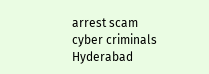arrest scam
cyber criminals
Hyderabad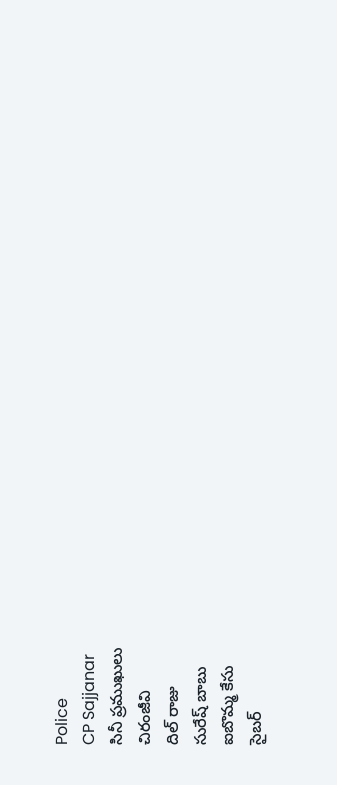Police
CP Sajjanar
సినీ ప్రముఖులు
చిరంజీవి
దిల్ రాజు
సురేష్ బాబు
ఐబొమ్మ కేసు
సైబర్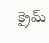క్రైమ్‌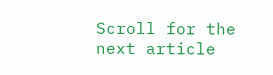Scroll for the next article